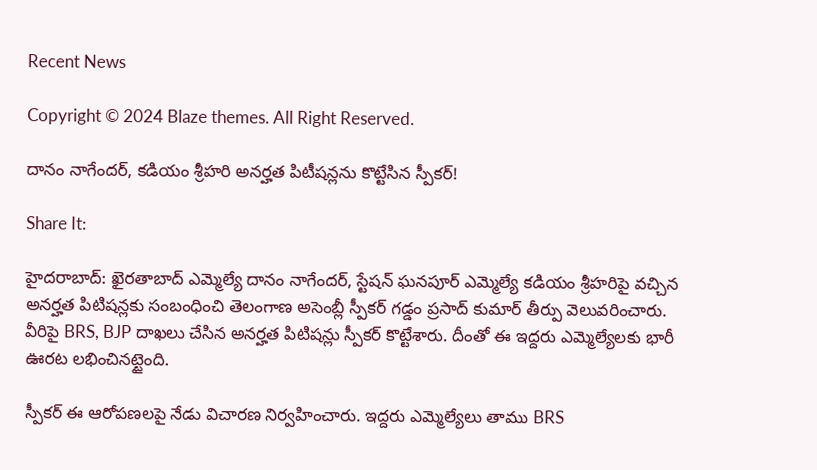Recent News

Copyright © 2024 Blaze themes. All Right Reserved.

దానం నాగేందర్, కడియం శ్రీహరి అనర్హత పిటీషన్లను కొట్టేసిన స్పీకర్!

Share It:

హైదరాబాద్‌: ఖైరతాబాద్ ఎమ్మెల్యే దానం నాగేందర్, స్టేషన్ ఘనపూర్ ఎమ్మెల్యే కడియం శ్రీహరిపై వచ్చిన అనర్హత పిటిషన్లకు సంబంధించి తెలంగాణ అసెంబ్లీ స్పీకర్ గడ్డం ప్రసాద్ కుమార్ తీర్పు వెలువరించారు. వీరిపై BRS, BJP దాఖలు చేసిన అనర్హత పిటిషన్లు స్పీకర్‌ కొట్టేశారు. దీంతో ఈ ఇద్దరు ఎమ్మెల్యేలకు భారీ ఊరట లభించినట్టైంది.

స్పీకర్ ఈ ఆరోపణలపై నేడు విచారణ నిర్వహించారు. ఇద్దరు ఎమ్మెల్యేలు తాము BRS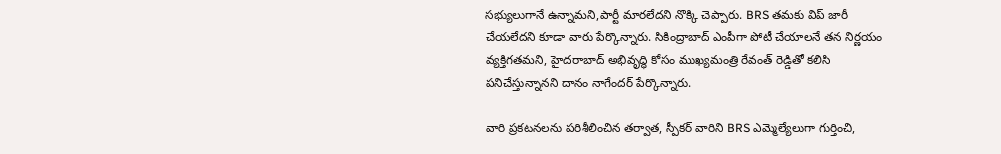సభ్యులుగానే ఉన్నామని,పార్టీ మారలేదని నొక్కి చెప్పారు. BRS తమకు విప్ జారీ చేయలేదని కూడా వారు పేర్కొన్నారు. సికింద్రాబాద్ ఎంపీగా పోటీ చేయాలనే తన నిర్ణయం వ్యక్తిగతమని, హైదరాబాద్ అభివృద్ధి కోసం ముఖ్యమంత్రి రేవంత్ రెడ్డితో కలిసి పనిచేస్తున్నానని దానం నాగేందర్ పేర్కొన్నారు.

వారి ప్రకటనలను పరిశీలించిన తర్వాత, స్పీకర్ వారిని BRS ఎమ్మెల్యేలుగా గుర్తించి,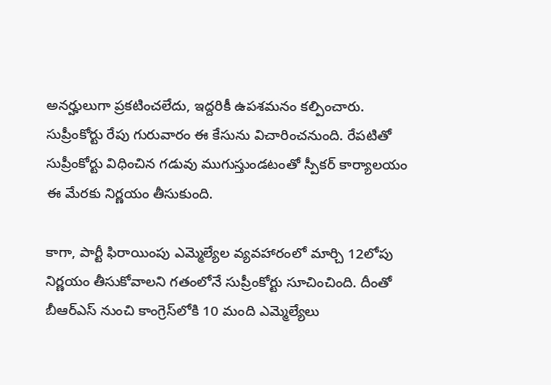అనర్హులుగా ప్రకటించలేదు, ఇద్దరికీ ఉపశమనం కల్పించారు. సుప్రీంకోర్టు రేపు గురువారం ఈ కేసును విచారించనుంది. రేపటితో సుప్రీంకోర్టు విధించిన గడువు ముగుస్తుండటంతో స్పీకర్ కార్యాలయం ఈ మేరకు నిర్ణయం తీసుకుంది.

కాగా, పార్టీ ఫిరాయింపు ఎమ్మెల్యేల వ్యవహారంలో మార్చి 12లోపు నిర్ణయం తీసుకోవాలని గతంలోనే సుప్రీంకోర్టు సూచించింది. దీంతో బీఆర్ఎస్ నుంచి కాంగ్రెస్‌లోకి 10 మంది ఎమ్మెల్యేలు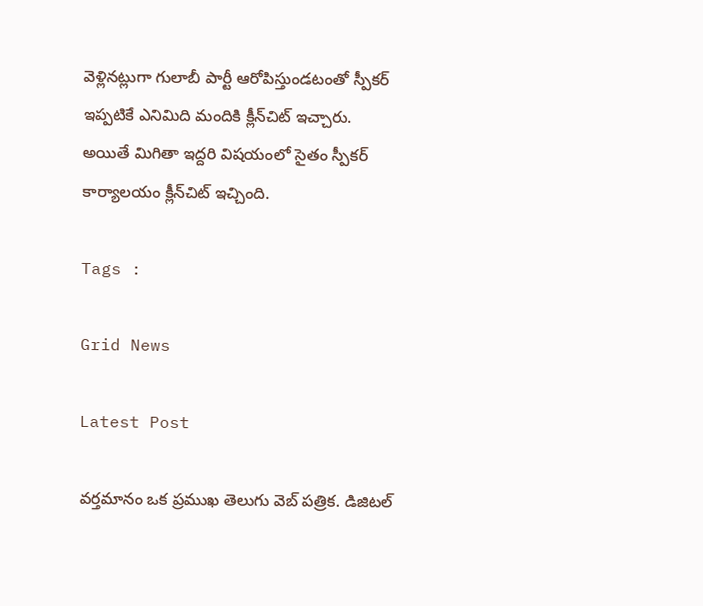వెళ్లినట్లుగా గులాబీ పార్టీ ఆరోపిస్తుండటంతో స్పీకర్‌ ఇప్పటికే ఎనిమిది మందికి క్లీన్‌చిట్ ఇచ్చారు. అయితే మిగితా ఇద్దరి విషయంలో సైతం స్పీకర్‌ కార్యాలయం క్లీన్‌చిట్‌ ఇచ్చింది.

Tags :

Grid News

Latest Post

వర్తమానం ఒక ప్రముఖ తెలుగు వెబ్ పత్రిక. డిజిటల్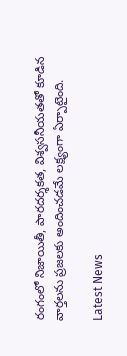రంగంలో నిజాయితీ, పారదర్శకత, విశ్వసనీయతతో కూడిన వార్తలను ప్రజలకు అందించడమే లక్ష్యంగా ఏర్పాటైంది.

Latest News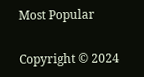Most Popular

Copyright © 2024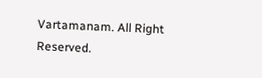Vartamanam. All Right Reserved.